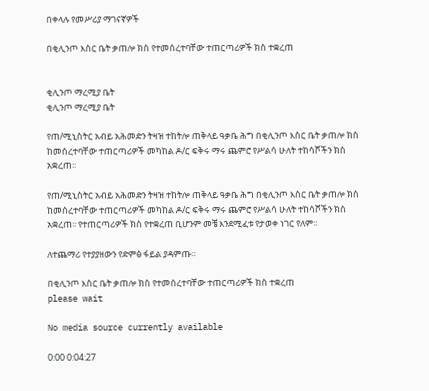በቀላሉ የመሥሪያ ማገናኛዎች

በቂሊንጦ እስር ቤት ቃጠሎ ክስ የተመሰረተባቸው ተጠርጣሪዎች ክስ ተቋረጠ


ቂሊንጦ ማረሚያ ቤት
ቂሊንጦ ማረሚያ ቤት

የጠ/ሚኒስትር አብይ አሕመድን ትዛዝ ተከትሎ ጠቅላይ ዓቃቤ ሕግ በቂሊንጦ እስር ቤት ቃጠሎ ክስ ከመሰረተባቸው ተጠርጣሪዎች መካከል ዶ/ር ፍቅሩ ማሩ ጨምሮ የሥልሳ ሁለት ተከሳሾችን ክስ አቋረጠ፡፡

የጠ/ሚኒስትር አብይ አሕመድን ትዛዝ ተከትሎ ጠቅላይ ዓቃቤ ሕግ በቂሊንጦ እስር ቤት ቃጠሎ ክስ ከመሰረተባቸው ተጠርጣሪዎች መካከል ዶ/ር ፍቅሩ ማሩ ጨምሮ የሥልሳ ሁለት ተከሳሾችን ክስ አቋረጠ፡፡ የተጠርጣሪዎች ክስ የተቋረጠ ቢሆንም መቼ እንደሚፈቱ የታወቀ ነገር የለም፡፡

ለተጨማሪ የተያያዘውን የድምፅ ፋይል ያዳምጡ።

በቂሊንጦ እስር ቤት ቃጠሎ ክስ የተመሰረተባቸው ተጠርጣሪዎች ክስ ተቋረጠ
please wait

No media source currently available

0:00 0:04:27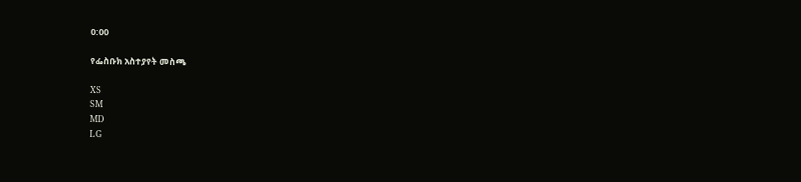0:00

የፌስቡክ አስተያየት መስጫ

XS
SM
MD
LG